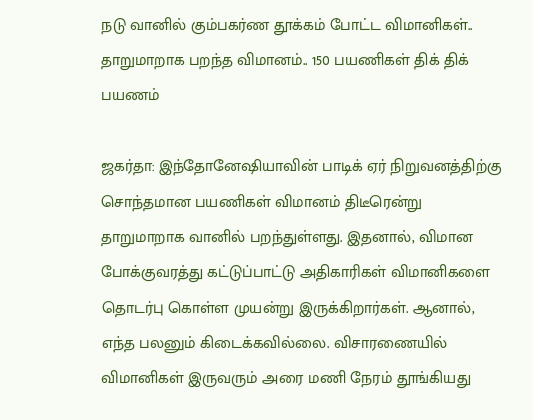நடு வானில் கும்பகர்ண தூக்கம் போட்ட விமானிகள்.. தாறுமாறாக பறந்த விமானம்.. 150 பயணிகள் திக் திக் பயணம்

ஜகர்தா: இந்தோனேஷியாவின் பாடிக் ஏர் நிறுவனத்திற்கு சொந்தமான பயணிகள் விமானம் திடீரென்று தாறுமாறாக வானில் பறந்துள்ளது. இதனால், விமான போக்குவரத்து கட்டுப்பாட்டு அதிகாரிகள் விமானிகளை தொடர்பு கொள்ள முயன்று இருக்கிறார்கள். ஆனால், எந்த பலனும் கிடைக்கவில்லை. விசாரணையில் விமானிகள் இருவரும் அரை மணி நேரம் தூங்கியது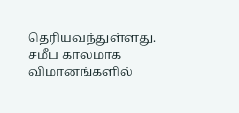தெரியவந்துள்ளது. சமீப காலமாக விமானங்களில்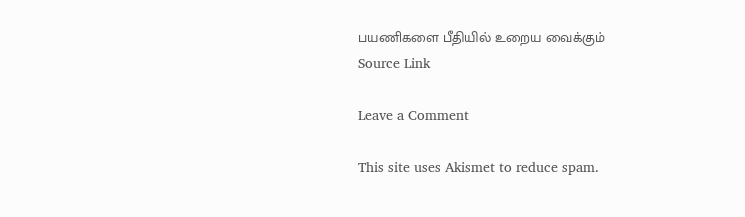பயணிகளை பீதியில் உறைய வைக்கும்
Source Link

Leave a Comment

This site uses Akismet to reduce spam.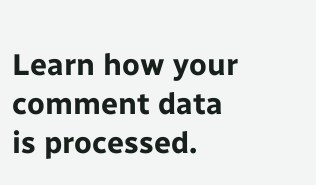Learn how your comment data is processed.